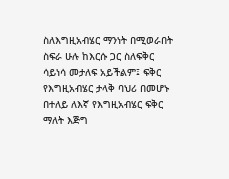ስለእግዚአብሄር ማንነት በሚወራበት ስፍራ ሁሉ ከእርሱ ጋር ስለፍቅር ሳይነሳ መታለፍ አይችልም፤ ፍቅር የእግዚአብሄር ታላቅ ባህሪ በመሆኑ በተለይ ለእኛ የእግዚአብሄር ፍቅር ማለት እጅግ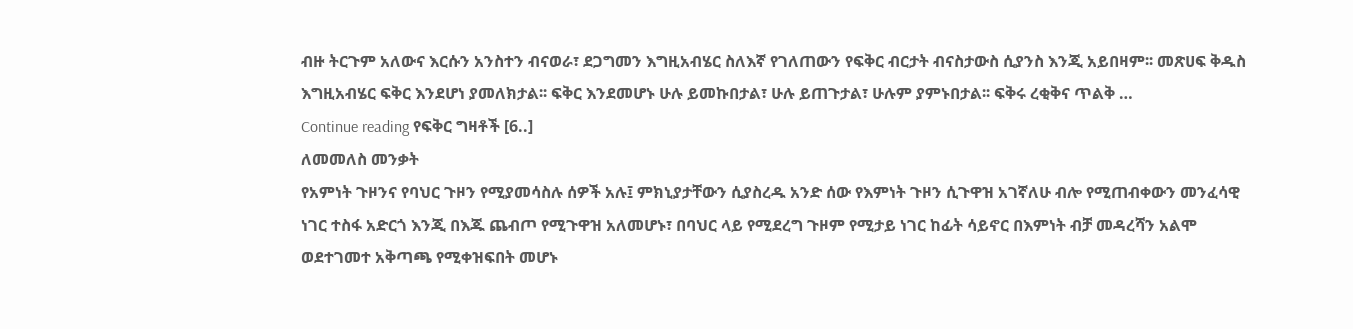ብዙ ትርጉም አለውና እርሱን አንስተን ብናወራ፣ ደጋግመን እግዚአብሄር ስለእኛ የገለጠውን የፍቅር ብርታት ብናስታውስ ሲያንስ እንጂ አይበዛም፡፡ መጽሀፍ ቅዱስ እግዚአብሄር ፍቅር እንደሆነ ያመለክታል፡፡ ፍቅር እንደመሆኑ ሁሉ ይመኩበታል፣ ሁሉ ይጠጉታል፣ ሁሉም ያምኑበታል፡፡ ፍቅሩ ረቂቅና ጥልቅ …
Continue reading የፍቅር ግዛቶች [6..]
ለመመለስ መንቃት
የአምነት ጉዞንና የባህር ጉዞን የሚያመሳስሉ ሰዎች አሉ፤ ምክኒያታቸውን ሲያስረዱ አንድ ሰው የእምነት ጉዞን ሲጉዋዝ አገኛለሁ ብሎ የሚጠብቀውን መንፈሳዊ ነገር ተስፋ አድርጎ እንጂ በእጁ ጨብጦ የሚጉዋዝ አለመሆኑ፣ በባህር ላይ የሚደረግ ጉዞም የሚታይ ነገር ከፊት ሳይኖር በእምነት ብቻ መዳረሻን አልሞ ወደተገመተ አቅጣጫ የሚቀዝፍበት መሆኑ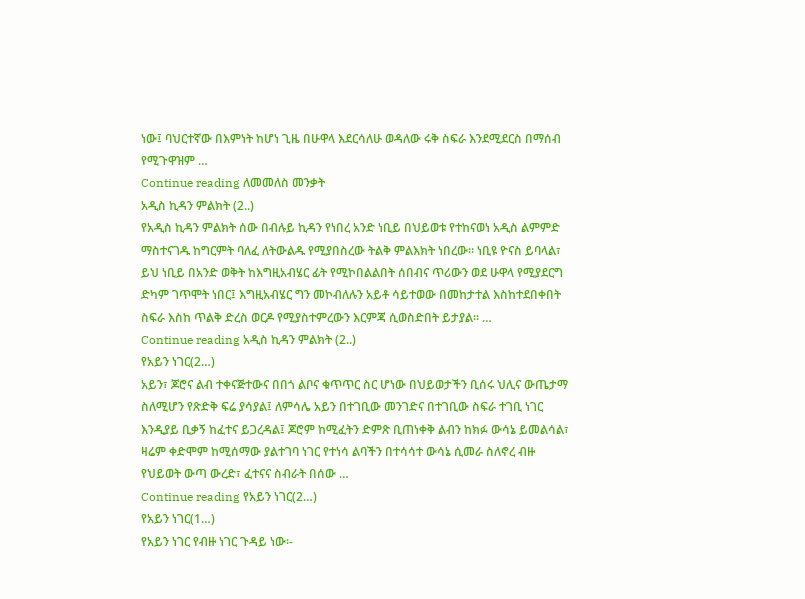ነው፤ ባህርተኛው በእምነት ከሆነ ጊዜ በሁዋላ እደርሳለሁ ወዳለው ሩቅ ስፍራ እንደሚደርስ በማሰብ የሚጉዋዝም …
Continue reading ለመመለስ መንቃት
አዲስ ኪዳን ምልክት (2..)
የአዲስ ኪዳን ምልክት ሰው በብሉይ ኪዳን የነበረ አንድ ነቢይ በህይወቱ የተከናወነ አዲስ ልምምድ ማስተናገዱ ከግርምት ባለፈ ለትውልዱ የሚያበስረው ትልቅ ምልእክት ነበረው፡፡ ነቢዩ ዮናስ ይባላል፣ ይህ ነቢይ በአንድ ወቅት ከእግዚአብሄር ፊት የሚኮበልልበት ሰበብና ጥሪውን ወደ ሁዋላ የሚያደርግ ድካም ገጥሞት ነበር፤ እግዚአብሄር ግን መኮብለሉን አይቶ ሳይተወው በመከታተል እስከተደበቀበት ስፍራ እስከ ጥልቅ ድረስ ወርዶ የሚያስተምረውን እርምጃ ሲወስድበት ይታያል፡፡ …
Continue reading አዲስ ኪዳን ምልክት (2..)
የአይን ነገር(2…)
አይን፣ ጆሮና ልብ ተቀናጅተውና በበጎ ልቦና ቁጥጥር ስር ሆነው በህይወታችን ቢሰሩ ህሊና ውጤታማ ስለሚሆን የጽድቅ ፍሬ ያሳያል፤ ለምሳሌ አይን በተገቢው መንገድና በተገቢው ስፍራ ተገቢ ነገር እንዲያይ ቢቃኝ ከፈተና ይጋረዳል፤ ጆሮም ከሚፈትን ድምጽ ቢጠነቀቅ ልብን ከክፉ ውሳኔ ይመልሳል፣ ዛሬም ቀድሞም ከሚሰማው ያልተገባ ነገር የተነሳ ልባችን በተሳሳተ ውሳኔ ሲመራ ስለኖረ ብዙ የህይወት ውጣ ውረድ፣ ፈተናና ስብራት በሰው …
Continue reading የአይን ነገር(2…)
የአይን ነገር(1…)
የአይን ነገር የብዙ ነገር ጉዳይ ነው፡-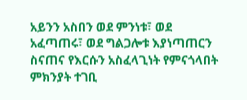አይንን አስበን ወደ ምንነቱ፣ ወደ አፈጣጠሩ፣ ወደ ግልጋሎቱ እያነጣጠርን ስናጠና የእርሱን አስፈላጊነት የምናጎላበት ምክንያት ተገቢ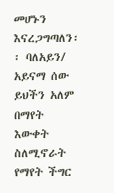መሆኑን እናረጋግጣለን፡፡ ባለአይን/ አይናማ ሰው ይህችን አለም በማየት እውቀት ስለሚኖራት የማየት ችግር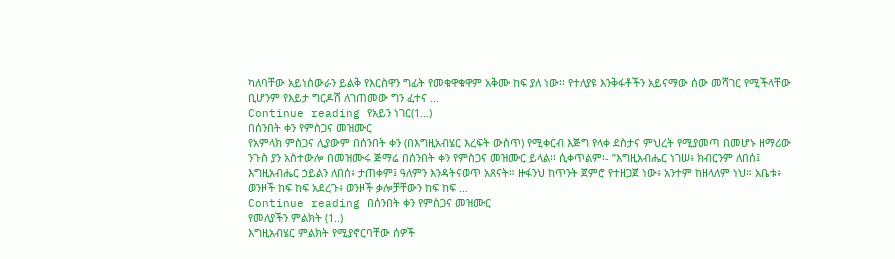ካለባቸው አይነስውራን ይልቅ የእርስዋን ግፊት የመቁዋቁዋም አቅሙ ከፍ ያለ ነው፡፡ የተለያዩ እንቅፋቶችን አይናማው ሰው መሻገር የሚችላቸው ቢሆንም የእይታ ግርዶሽ ለገጠመው ግን ፈተና …
Continue reading የአይን ነገር(1…)
በሰንበት ቀን የምስጋና መዝሙር
የአምላክ ምስጋና ሊያውም በሰንበት ቀን (በእግዚአብሄር እረፍት ውስጥ) የሚቀርብ እጅግ የላቀ ደስታና ምህረት የሚያመጣ በመሆኑ ዘማሪው ንጉስ ያን አስተውሎ በመዝሙሩ ጅማሬ በሰንበት ቀን የምስጋና መዝሙር ይላል፡፡ ሲቀጥልም፡- ”እግዚአብሔር ነገሠ፥ ክብርንም ለበሰ፤ እግዚአብሔር ኃይልን ለበሰ፥ ታጠቀም፤ ዓለምን እንዳትናወጥ አጸናት። ዙፋንህ ከጥንት ጀምሮ የተዘጋጀ ነው፥ አንተም ከዘላለም ነህ። አቤቱ፥ ወንዞች ከፍ ከፍ አደረጉ፥ ወንዞች ቃሎቻቸውን ከፍ ከፍ …
Continue reading በሰንበት ቀን የምስጋና መዝሙር
የመለያችን ምልክት (1..)
እግዚአብሄር ምልክት የሚያኖርባቸው ሰዎች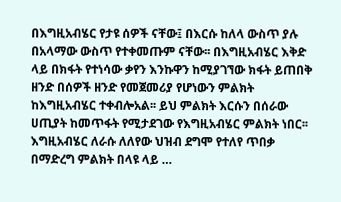በእግዚአብሄር የታዩ ሰዎች ናቸው፤ በእርሱ ከለላ ውስጥ ያሉ በአላማው ውስጥ የተቀመጡም ናቸው፡፡ በእግዚአብሄር እቅድ ላይ በክፋት የተነሳው ቃየን እንኩዋን ከሚያገኘው ክፋት ይጠበቅ ዘንድ በሰዎች ዘንድ የመጀመሪያ የሆነውን ምልክት ከእግዚአብሄር ተቀብሎአል፡፡ ይህ ምልክት እርሱን በሰራው ሀጢያት ከመጥፋት የሚታደገው የእግዚአብሄር ምልክት ነበር፡፡ እግዚአብሄር ለራሱ ለለየው ህዝብ ደግሞ የተለየ ጥበቃ በማድረግ ምልክት በላዩ ላይ …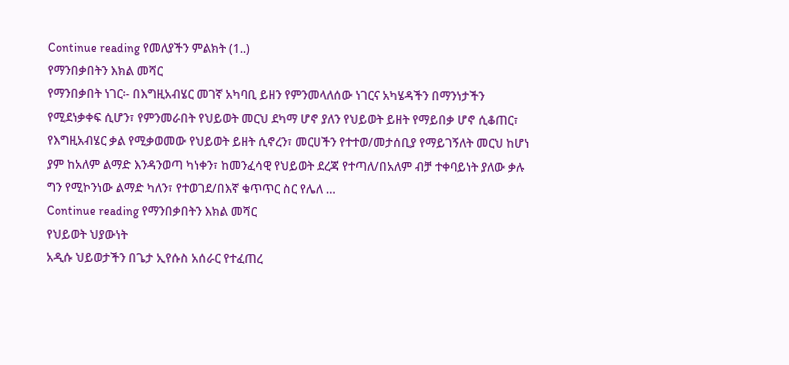Continue reading የመለያችን ምልክት (1..)
የማንበቃበትን እክል መሻር
የማንበቃበት ነገር፡- በእግዚአብሄር መገኛ አካባቢ ይዘን የምንመላለሰው ነገርና አካሄዳችን በማንነታችን የሚደነቃቀፍ ሲሆን፣ የምንመራበት የህይወት መርህ ደካማ ሆኖ ያለን የህይወት ይዘት የማይበቃ ሆኖ ሲቆጠር፣ የእግዚአብሄር ቃል የሚቃወመው የህይወት ይዘት ሲኖረን፣ መርሀችን የተተወ/መታሰቢያ የማይገኝለት መርህ ከሆነ ያም ከአለም ልማድ እንዳንወጣ ካነቀን፣ ከመንፈሳዊ የህይወት ደረጃ የተጣለ/በአለም ብቻ ተቀባይነት ያለው ቃሉ ግን የሚኮንነው ልማድ ካለን፣ የተወገደ/በእኛ ቁጥጥር ስር የሌለ …
Continue reading የማንበቃበትን እክል መሻር
የህይወት ህያውነት
አዲሱ ህይወታችን በጌታ ኢየሱስ አሰራር የተፈጠረ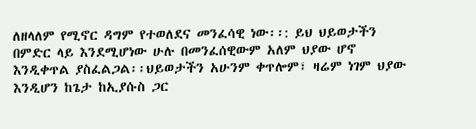ለዘላለም የሚኖር ዳግም የተወለደና መንፈሳዊ ነው፡፡: ይህ ህይወታችን በምድር ላይ እንደሚሆነው ሁሉ በመንፈሰዊውም አለም ህያው ሆኖ እንዲቀጥል ያስፈልጋል፡፡ህይወታችን አሁንም ቀጥሎም፣ ዛሬም ነገም ህያው እንዲሆን ከጌታ ከኢያሱስ ጋር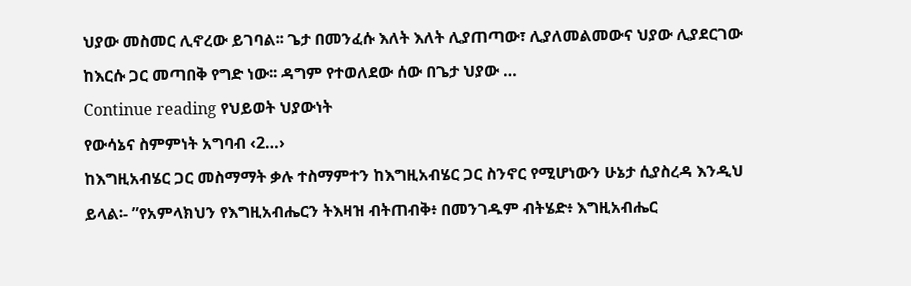ህያው መስመር ሊኖረው ይገባል፡፡ ጌታ በመንፈሱ እለት እለት ሊያጠጣው፣ ሊያለመልመውና ህያው ሊያደርገው ከእርሱ ጋር መጣበቅ የግድ ነው፡፡ ዳግም የተወለደው ሰው በጌታ ህያው …
Continue reading የህይወት ህያውነት
የውሳኔና ስምምነት አግባብ ‹2…›
ከእግዚአብሄር ጋር መስማማት ቃሉ ተስማምተን ከእግዚአብሄር ጋር ስንኖር የሚሆነውን ሁኔታ ሲያስረዳ እንዲህ ይላል፡- ”የአምላክህን የእግዚአብሔርን ትእዛዝ ብትጠብቅ፥ በመንገዱም ብትሄድ፥ እግዚአብሔር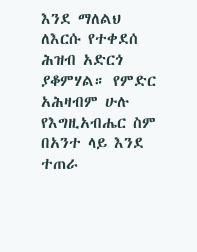እንደ ማለልህ ለእርሱ የተቀደሰ ሕዝብ አድርጎ ያቆምሃል። የምድር አሕዛብም ሁሉ የእግዚአብሔር ስም በአንተ ላይ እንደ ተጠራ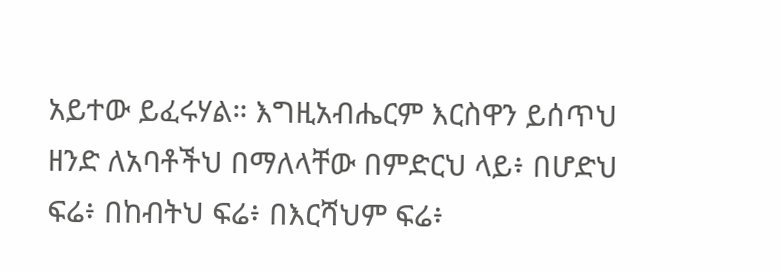አይተው ይፈሩሃል። እግዚአብሔርም እርስዋን ይሰጥህ ዘንድ ለአባቶችህ በማለላቸው በምድርህ ላይ፥ በሆድህ ፍሬ፥ በከብትህ ፍሬ፥ በእርሻህም ፍሬ፥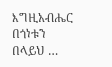እግዚአብሔር በጎነቱን በላይህ …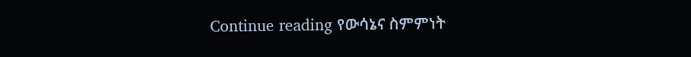Continue reading የውሳኔና ስምምነት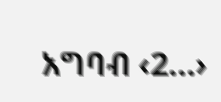አግባብ ‹2…›